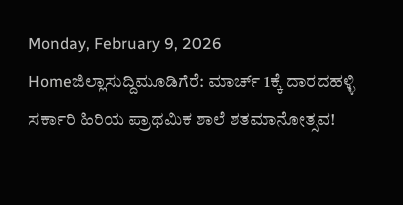Monday, February 9, 2026
Homeಜಿಲ್ಲಾಸುದ್ದಿಮೂಡಿಗೆರೆ: ಮಾರ್ಚ್ 1ಕ್ಕೆ ದಾರದಹಳ್ಳಿ ಸರ್ಕಾರಿ ಹಿರಿಯ ಪ್ರಾಥಮಿಕ ಶಾಲೆ ಶತಮಾನೋತ್ಸವ!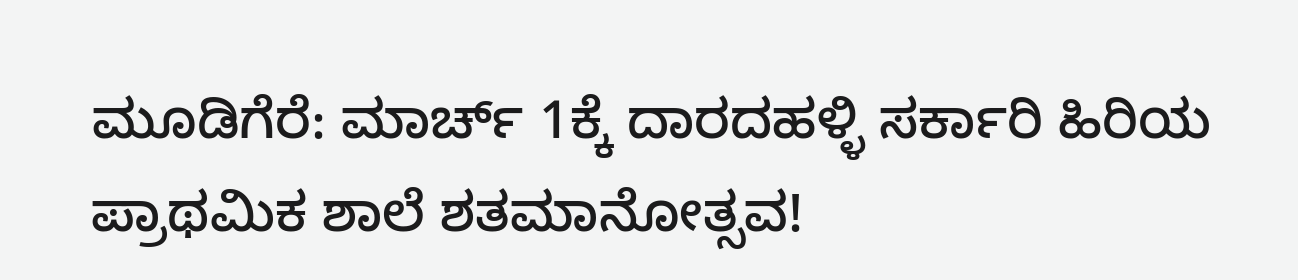ಮೂಡಿಗೆರೆ: ಮಾರ್ಚ್ 1ಕ್ಕೆ ದಾರದಹಳ್ಳಿ ಸರ್ಕಾರಿ ಹಿರಿಯ ಪ್ರಾಥಮಿಕ ಶಾಲೆ ಶತಮಾನೋತ್ಸವ!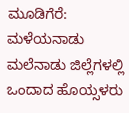ಮೂಡಿಗೆರೆ: ಮಳೆಯನಾಡು ಮಲೆನಾಡು ಜಿಲ್ಲೆಗಳಲ್ಲಿ ಒಂದಾದ ಹೊಯ್ಸಳರು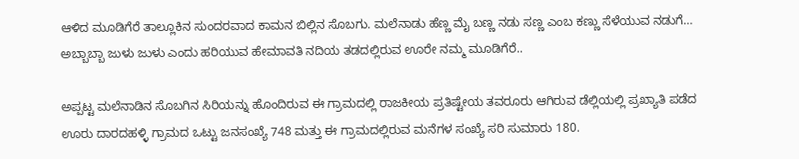ಆಳಿದ ಮೂಡಿಗೆರೆ ತಾಲ್ಲೂಕಿನ ಸುಂದರವಾದ ಕಾಮನ ಬಿಲ್ಲಿನ ಸೊಬಗು. ಮಲೆನಾಡು ಹೆಣ್ಣ ಮೈ ಬಣ್ಣ ನಡು ಸಣ್ಣ ಎಂಬ ಕಣ್ಣು ಸೆಳೆಯುವ ನಡುಗೆ… ಅಬ್ಬಾಬ್ಬಾ ಜುಳು ಜುಳು ಎಂದು ಹರಿಯುವ ಹೇಮಾವತಿ ನದಿಯ ತಡದಲ್ಲಿರುವ ಊರೇ ನಮ್ಮ ಮೂಡಿಗೆರೆ..

ಅಪ್ಪಟ್ಟ ಮಲೆನಾಡಿನ ಸೊಬಗಿನ ಸಿರಿಯನ್ನು ಹೊಂದಿರುವ ಈ ಗ್ರಾಮದಲ್ಲಿ ರಾಜಕೀಯ ಪ್ರತಿಷ್ಟೇಯ ತವರೂರು ಆಗಿರುವ ಡೆಲ್ಲಿಯಲ್ಲಿ ಪ್ರಖ್ಯಾತಿ ಪಡೆದ ಊರು ದಾರದಹಳ್ಳಿ ಗ್ರಾಮದ ಒಟ್ಟು ಜನಸಂಖ್ಯೆ 748 ಮತ್ತು ಈ ಗ್ರಾಮದಲ್ಲಿರುವ ಮನೆಗಳ ಸಂಖ್ಯೆ ಸರಿ ಸುಮಾರು 180.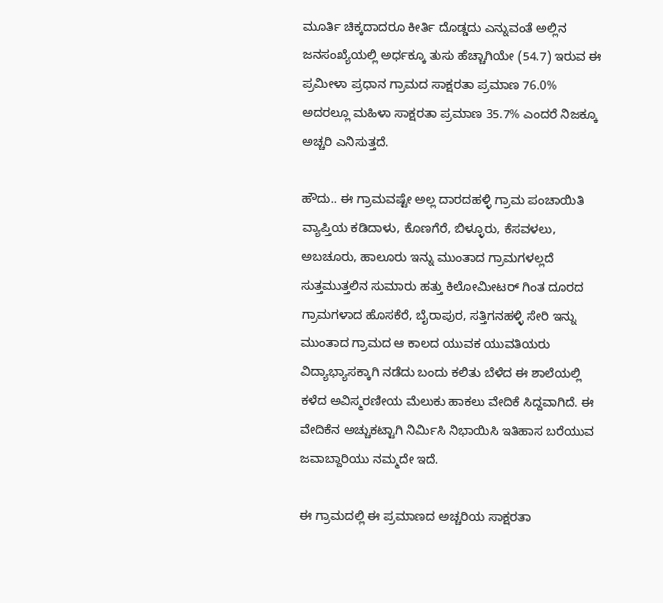ಮೂರ್ತಿ ಚಿಕ್ಕದಾದರೂ ಕೀರ್ತಿ ದೊಡ್ಡದು ಎನ್ನುವಂತೆ ಅಲ್ಲಿನ ಜನಸಂಖ್ಯೆಯಲ್ಲಿ ಅರ್ಧಕ್ಕೂ ತುಸು ಹೆಚ್ಚಾಗಿಯೇ (54.7) ಇರುವ ಈ ಪ್ರಮೀಳಾ ಪ್ರಧಾನ ಗ್ರಾಮದ ಸಾಕ್ಷರತಾ ಪ್ರಮಾಣ 76.0% ಅದರಲ್ಲೂ ಮಹಿಳಾ ಸಾಕ್ಷರತಾ ಪ್ರಮಾಣ 35.7% ಎಂದರೆ ನಿಜಕ್ಕೂ ಅಚ್ಚರಿ ಎನಿಸುತ್ತದೆ.

ಹೌದು.. ಈ ಗ್ರಾಮವಷ್ಟೇ ಅಲ್ಲ ದಾರದಹಳ್ಳಿ ಗ್ರಾಮ ಪಂಚಾಯಿತಿ ವ್ಯಾಪ್ತಿಯ ಕಡಿದಾಳು, ಕೊಣಗೆರೆ, ಬಿಳ್ಳೂರು, ಕೆಸವಳಲು, ಅಬಚೂರು, ಹಾಲೂರು ಇನ್ನು ಮುಂತಾದ ಗ್ರಾಮಗಳಲ್ಲದೆ ಸುತ್ತಮುತ್ತಲಿನ ಸುಮಾರು ಹತ್ತು ಕಿಲೋಮೀಟರ್ ಗಿಂತ ದೂರದ ಗ್ರಾಮಗಳಾದ ಹೊಸಕೆರೆ, ಬೈರಾಪುರ, ಸತ್ತಿಗನಹಳ್ಳಿ ಸೇರಿ ಇನ್ನು ಮುಂತಾದ ಗ್ರಾಮದ ಆ ಕಾಲದ ಯುವಕ ಯುವತಿಯರು ವಿದ್ಯಾಭ್ಯಾಸಕ್ಕಾಗಿ ನಡೆದು ಬಂದು ಕಲಿತು ಬೆಳೆದ ಈ ಶಾಲೆಯಲ್ಲಿ ಕಳೆದ ಅವಿಸ್ಮರಣೀಯ ಮೆಲುಕು ಹಾಕಲು ವೇದಿಕೆ ಸಿದ್ದವಾಗಿದೆ. ಈ ವೇದಿಕೆನ ಅಚ್ಚುಕಟ್ಟಾಗಿ ನಿರ್ಮಿಸಿ ನಿಭಾಯಿಸಿ ಇತಿಹಾಸ ಬರೆಯುವ ಜವಾಬ್ದಾರಿಯು ನಮ್ಮದೇ ಇದೆ.

ಈ ಗ್ರಾಮದಲ್ಲಿ ಈ ಪ್ರಮಾಣದ ಅಚ್ಚರಿಯ ಸಾಕ್ಷರತಾ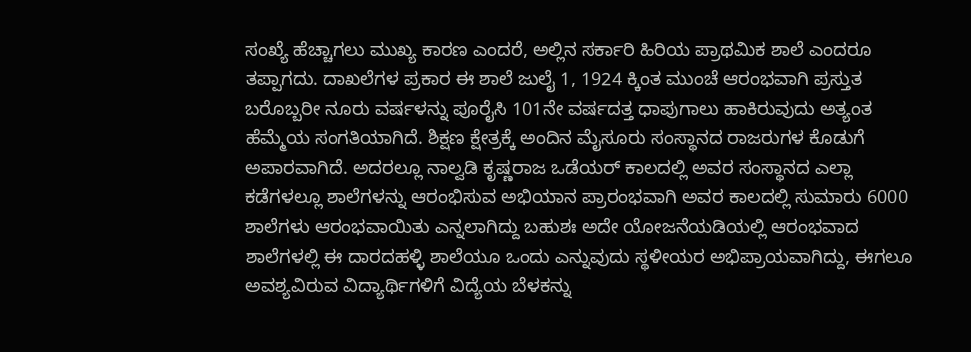ಸಂಖ್ಯೆ ಹೆಚ್ಚಾಗಲು ಮುಖ್ಯ ಕಾರಣ ಎಂದರೆ, ಅಲ್ಲಿನ ಸರ್ಕಾರಿ ಹಿರಿಯ ಪ್ರಾಥಮಿಕ ಶಾಲೆ ಎಂದರೂ ತಪ್ಪಾಗದು. ದಾಖಲೆಗಳ ಪ್ರಕಾರ ಈ ಶಾಲೆ ಜುಲೈ 1, 1924 ಕ್ಕಿಂತ ಮುಂಚೆ ಆರಂಭವಾಗಿ ಪ್ರಸ್ತುತ ಬರೊಬ್ಬರೀ ನೂರು ವರ್ಷಳನ್ನು ಪೂರೈಸಿ 101ನೇ ವರ್ಷದತ್ತ ಧಾಪುಗಾಲು ಹಾಕಿರುವುದು ಅತ್ಯಂತ ಹೆಮ್ಮೆಯ ಸಂಗತಿಯಾಗಿದೆ. ಶಿಕ್ಷಣ ಕ್ಷೇತ್ರಕ್ಕೆ ಅಂದಿನ ಮೈಸೂರು ಸಂಸ್ಥಾನದ ರಾಜರುಗಳ ಕೊಡುಗೆ ಅಪಾರವಾಗಿದೆ. ಅದರಲ್ಲೂ ನಾಲ್ವಡಿ ಕೃಷ್ಣರಾಜ ಒಡೆಯರ್ ಕಾಲದಲ್ಲಿ ಅವರ ಸಂಸ್ಥಾನದ ಎಲ್ಲಾ ಕಡೆಗಳಲ್ಲೂ ಶಾಲೆಗಳನ್ನು ಆರಂಭಿಸುವ ಅಭಿಯಾನ ಪ್ರಾರಂಭವಾಗಿ ಅವರ ಕಾಲದಲ್ಲಿ ಸುಮಾರು 6000 ಶಾಲೆಗಳು ಆರಂಭವಾಯಿತು ಎನ್ನಲಾಗಿದ್ದು ಬಹುಶಃ ಅದೇ ಯೋಜನೆಯಡಿಯಲ್ಲಿ ಆರಂಭವಾದ ಶಾಲೆಗಳಲ್ಲಿ ಈ ದಾರದಹಳ್ಳಿ ಶಾಲೆಯೂ ಒಂದು ಎನ್ನುವುದು ಸ್ಥಳೀಯರ ಅಭಿಪ್ರಾಯವಾಗಿದ್ದು, ಈಗಲೂ ಅವಶ್ಯವಿರುವ ವಿದ್ಯಾರ್ಥಿಗಳಿಗೆ ವಿದ್ಯೆಯ ಬೆಳಕನ್ನು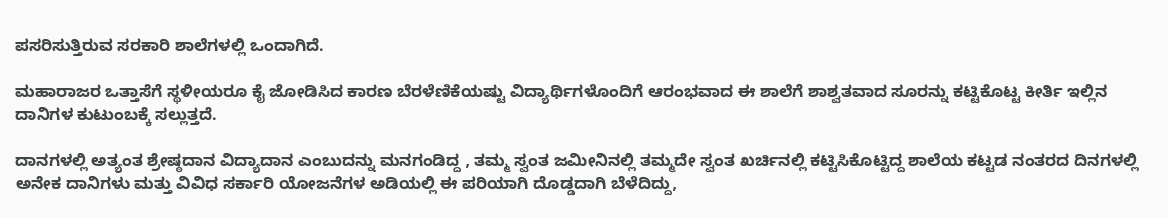ಪಸರಿಸುತ್ತಿರುವ ಸರಕಾರಿ ಶಾಲೆಗಳಲ್ಲಿ ಒಂದಾಗಿದೆ.

ಮಹಾರಾಜರ ಒತ್ತಾಸೆಗೆ ಸ್ಥಳೀಯರೂ ಕೈ ಜೋಡಿಸಿದ ಕಾರಣ ಬೆರಳೆಣಿಕೆಯಷ್ಟು ವಿದ್ಯಾರ್ಥಿಗಳೊಂದಿಗೆ ಆರಂಭವಾದ ಈ ಶಾಲೆಗೆ ಶಾಶ್ವತವಾದ ಸೂರನ್ನು ಕಟ್ಟಿಕೊಟ್ಟ ಕೀರ್ತಿ ಇಲ್ಲಿನ ದಾನಿಗಳ ಕುಟುಂಬಕ್ಕೆ ಸಲ್ಲುತ್ತದೆ.

ದಾನಗಳಲ್ಲಿ ಅತ್ಯಂತ ಶ್ರೇಷ್ಠದಾನ ವಿದ್ಯಾದಾನ ಎಂಬುದನ್ನು ಮನಗಂಡಿದ್ದ , ತಮ್ಮ ಸ್ವಂತ ಜಮೀನಿನಲ್ಲಿ ತಮ್ಮದೇ ಸ್ವಂತ ಖರ್ಚಿನಲ್ಲಿ ಕಟ್ಟಿಸಿಕೊಟ್ಟಿದ್ದ ಶಾಲೆಯ ಕಟ್ಟಡ ನಂತರದ ದಿನಗಳಲ್ಲಿ ಅನೇಕ ದಾನಿಗಳು ಮತ್ತು ವಿವಿಧ ಸರ್ಕಾರಿ ಯೋಜನೆಗಳ ಅಡಿಯಲ್ಲಿ ಈ ಪರಿಯಾಗಿ ದೊಡ್ಡದಾಗಿ ಬೆಳೆದಿದ್ದು,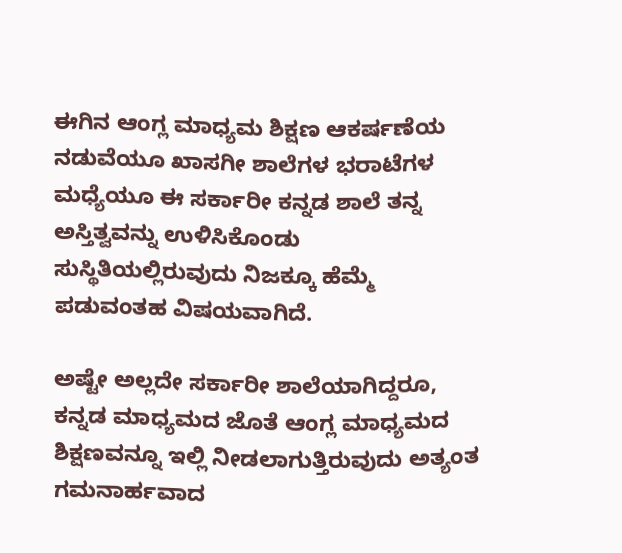ಈಗಿನ ಆಂಗ್ಲ ಮಾಧ್ಯಮ ಶಿಕ್ಷಣ ಆಕರ್ಷಣೆಯ ನಡುವೆಯೂ ಖಾಸಗೀ ಶಾಲೆಗಳ ಭರಾಟೆಗಳ ಮಧ್ಯೆಯೂ ಈ ಸರ್ಕಾರೀ ಕನ್ನಡ ಶಾಲೆ ತನ್ನ ಅಸ್ತಿತ್ವವನ್ನು ಉಳಿಸಿಕೊಂಡು ಸುಸ್ಥಿತಿಯಲ್ಲಿರುವುದು ನಿಜಕ್ಕೂ ಹೆಮ್ಮೆ ಪಡುವಂತಹ ವಿಷಯವಾಗಿದೆ.

ಅಷ್ಟೇ ಅಲ್ಲದೇ ಸರ್ಕಾರೀ ಶಾಲೆಯಾಗಿದ್ದರೂ, ಕನ್ನಡ ಮಾಧ್ಯಮದ ಜೊತೆ ಆಂಗ್ಲ ಮಾಧ್ಯಮದ ಶಿಕ್ಷಣವನ್ನೂ ಇಲ್ಲಿ ನೀಡಲಾಗುತ್ತಿರುವುದು ಅತ್ಯಂತ ಗಮನಾರ್ಹವಾದ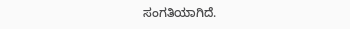ಸಂಗತಿಯಾಗಿದೆ.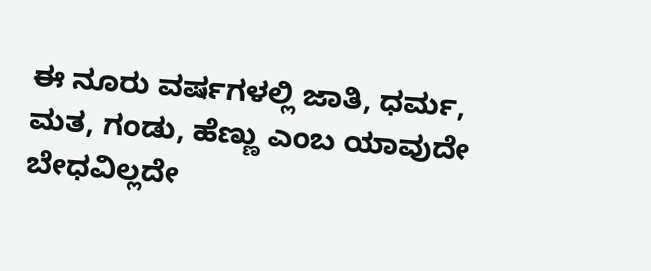ಈ ನೂರು ವರ್ಷಗಳಲ್ಲಿ ಜಾತಿ, ಧರ್ಮ, ಮತ, ಗಂಡು, ಹೆಣ್ಣು ಎಂಬ ಯಾವುದೇ ಬೇಧವಿಲ್ಲದೇ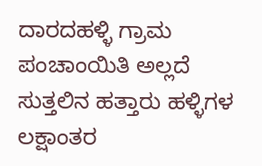ದಾರದಹಳ್ಳಿ ಗ್ರಾಮ ಪಂಚಾಂಯಿತಿ ಅಲ್ಲದೆ ಸುತ್ತಲಿನ ಹತ್ತಾರು ಹಳ್ಳಿಗಳ ಲಕ್ಷಾಂತರ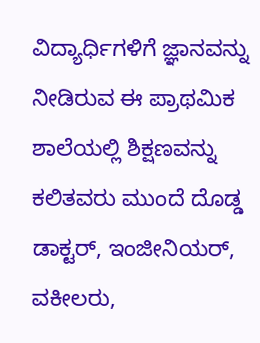ವಿದ್ಯಾರ್ಧಿಗಳಿಗೆ ಜ್ಞಾನವನ್ನು ನೀಡಿರುವ ಈ ಪ್ರಾಥಮಿಕ ಶಾಲೆಯಲ್ಲಿ ಶಿಕ್ಷಣವನ್ನು ಕಲಿತವರು ಮುಂದೆ ದೊಡ್ಡ ಡಾಕ್ಟರ್, ಇಂಜೀನಿಯರ್, ವಕೀಲರು,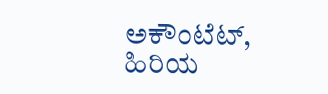ಅಕೌಂಟೆಟ್, ಹಿರಿಯ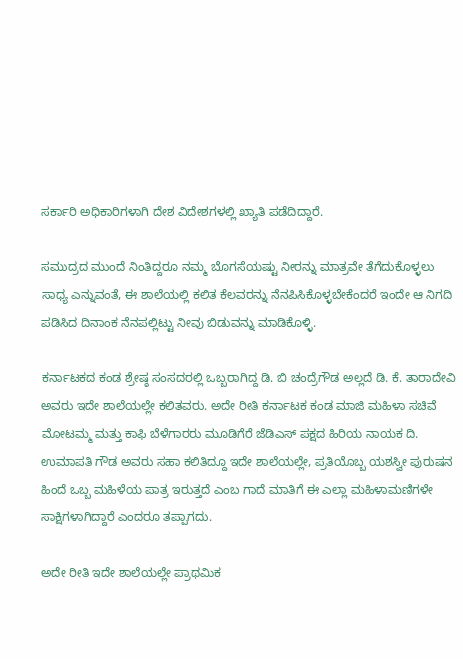ಸರ್ಕಾರಿ ಅಧಿಕಾರಿಗಳಾಗಿ ದೇಶ ವಿದೇಶಗಳಲ್ಲಿ ಖ್ಯಾತಿ ಪಡೆದಿದ್ದಾರೆ.

ಸಮುದ್ರದ ಮುಂದೆ ನಿಂತಿದ್ದರೂ ನಮ್ಮ ಬೊಗಸೆಯಷ್ಟು ನೀರನ್ನು ಮಾತ್ರವೇ ತೆಗೆದುಕೊಳ್ಳಲು ಸಾಧ್ಯ ಎನ್ನುವಂತೆ, ಈ ಶಾಲೆಯಲ್ಲಿ ಕಲಿತ ಕೆಲವರನ್ನು ನೆನಪಿಸಿಕೊಳ್ಳಬೇಕೆಂದರೆ ಇಂದೇ ಆ ನಿಗದಿ ಪಡಿಸಿದ ದಿನಾಂಕ ನೆನಪಲ್ಲಿಟ್ಟು ನೀವು ಬಿಡುವನ್ನು ಮಾಡಿಕೊಳ್ಳಿ.

ಕರ್ನಾಟಕದ ಕಂಡ ಶ್ರೇಷ್ಠ ಸಂಸದರಲ್ಲಿ ಒಬ್ಬರಾಗಿದ್ದ ಡಿ. ಬಿ ಚಂದ್ರೆಗೌಡ ಅಲ್ಲದೆ ಡಿ. ಕೆ. ತಾರಾದೇವಿ ಅವರು ಇದೇ ಶಾಲೆಯಲ್ಲೇ ಕಲಿತವರು. ಅದೇ ರೀತಿ ಕರ್ನಾಟಕ ಕಂಡ ಮಾಜಿ ಮಹಿಳಾ ಸಚಿವೆ ಮೋಟಮ್ಮ ಮತ್ತು ಕಾಫಿ ಬೆಳೆಗಾರರು ಮೂಡಿಗೆರೆ ಜೆಡಿಎಸ್ ಪಕ್ಷದ ಹಿರಿಯ ನಾಯಕ ದಿ. ಉಮಾಪತಿ ಗೌಡ ಅವರು ಸಹಾ ಕಲಿತಿದ್ದೂ ಇದೇ ಶಾಲೆಯಲ್ಲೇ, ಪ್ರತಿಯೊಬ್ಬ ಯಶಸ್ವೀ ಪುರುಷನ ಹಿಂದೆ ಒಬ್ಬ ಮಹಿಳೆಯ ಪಾತ್ರ ಇರುತ್ತದೆ ಎಂಬ ಗಾದೆ ಮಾತಿಗೆ ಈ ಎಲ್ಲಾ ಮಹಿಳಾಮಣಿಗಳೇ ಸಾಕ್ಷಿಗಳಾಗಿದ್ದಾರೆ ಎಂದರೂ ತಪ್ಪಾಗದು.

ಅದೇ ರೀತಿ ಇದೇ ಶಾಲೆಯಲ್ಲೇ ಪ್ರಾಥಮಿಕ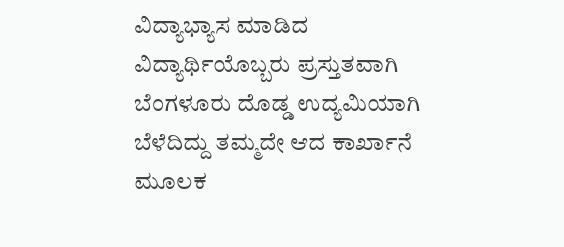ವಿದ್ಯಾಭ್ಯಾಸ ಮಾಡಿದ ವಿದ್ಯಾರ್ಥಿಯೊಬ್ಬರು ಪ್ರಸ್ತುತವಾಗಿ ಬೆಂಗಳೂರು ದೊಡ್ಡ ಉದ್ಯಮಿಯಾಗಿ ಬೆಳೆದಿದ್ದು ತಮ್ಮದೇ ಆದ ಕಾರ್ಖಾನೆ ಮೂಲಕ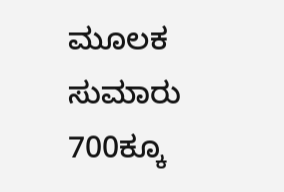ಮೂಲಕ ಸುಮಾರು 700ಕ್ಕೂ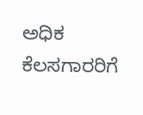ಅಧಿಕ ಕೆಲಸಗಾರರಿಗೆ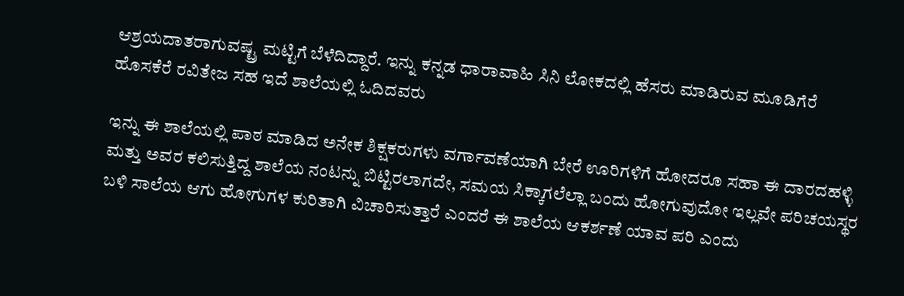ಆಶ್ರಯದಾತರಾಗುವಷ್ಟ್ರ ಮಟ್ಟಿಗೆ ಬೆಳೆದಿದ್ದಾರೆ. ಇನ್ನು ಕನ್ನಡ ಧಾರಾವಾಹಿ ಸಿನಿ ಲೋಕದಲ್ಲಿ ಹೆಸರು ಮಾಡಿರುವ ಮೂಡಿಗೆರೆ ಹೊಸಕೆರೆ ರವಿತೇಜ ಸಹ ಇದೆ ಶಾಲೆಯಲ್ಲಿ ಓದಿದವರು

ಇನ್ನು ಈ ಶಾಲೆಯಲ್ಲಿ ಪಾಠ ಮಾಡಿದ ಅನೇಕ ಶಿಕ್ಷಕರುಗಳು ವರ್ಗಾವಣೆಯಾಗಿ ಬೇರೆ ಊರಿಗಳಿಗೆ ಹೋದರೂ ಸಹಾ ಈ ದಾರದಹಳ್ಳಿ ಮತ್ತು ಅವರ ಕಲಿಸುತ್ತಿದ್ದ ಶಾಲೆಯ ನಂಟನ್ನು ಬಿಟ್ಟಿರಲಾಗದೇ, ಸಮಯ ಸಿಕ್ಕಾಗಲೆಲ್ಲಾ ಬಂದು ಹೋಗುವುದೋ ಇಲ್ಲವೇ ಪರಿಚಯಸ್ಥರ ಬಳಿ ಸಾಲೆಯ ಆಗು ಹೋಗುಗಳ ಕುರಿತಾಗಿ ವಿಚಾರಿಸುತ್ತಾರೆ ಎಂದರೆ ಈ ಶಾಲೆಯ ಆಕರ್ಶಣೆ ಯಾವ ಪರಿ ಎಂದು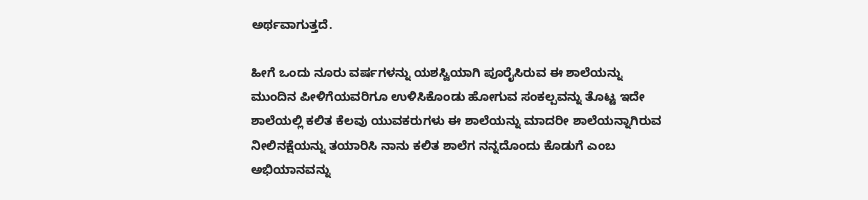ಅರ್ಥವಾಗುತ್ತದೆ.

ಹೀಗೆ ಒಂದು ನೂರು ವರ್ಷಗಳನ್ನು ಯಶಸ್ವಿಯಾಗಿ ಪೂರೈಸಿರುವ ಈ ಶಾಲೆಯನ್ನು ಮುಂದಿನ ಪೀಳಿಗೆಯವರಿಗೂ ಉಳಿಸಿಕೊಂಡು ಹೋಗುವ ಸಂಕಲ್ಪವನ್ನು ತೊಟ್ಟ ಇದೇ ಶಾಲೆಯಲ್ಲಿ ಕಲಿತ ಕೆಲವು ಯುವಕರುಗಳು ಈ ಶಾಲೆಯನ್ನು ಮಾದರೀ ಶಾಲೆಯನ್ನಾಗಿರುವ ನೀಲಿನಕ್ಷೆಯನ್ನು ತಯಾರಿಸಿ ನಾನು ಕಲಿತ ಶಾಲೆಗ ನನ್ನದೊಂದು ಕೊಡುಗೆ ಎಂಬ ಅಭಿಯಾನವನ್ನು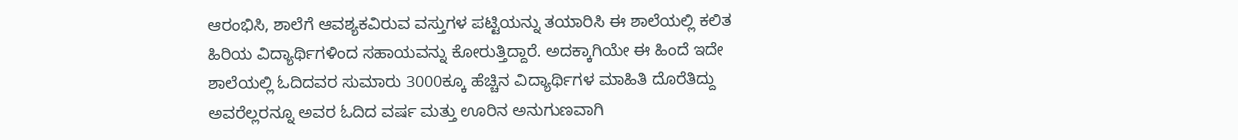ಆರಂಭಿಸಿ, ಶಾಲೆಗೆ ಆವಶ್ಯಕವಿರುವ ವಸ್ತುಗಳ ಪಟ್ಟಿಯನ್ನು ತಯಾರಿಸಿ ಈ ಶಾಲೆಯಲ್ಲಿ ಕಲಿತ ಹಿರಿಯ ವಿದ್ಯಾರ್ಥಿಗಳಿಂದ ಸಹಾಯವನ್ನು ಕೋರುತ್ತಿದ್ದಾರೆ. ಅದಕ್ಕಾಗಿಯೇ ಈ ಹಿಂದೆ ಇದೇ ಶಾಲೆಯಲ್ಲಿ ಓದಿದವರ ಸುಮಾರು 3000ಕ್ಕೂ ಹೆಚ್ಚಿನ ವಿದ್ಯಾರ್ಥಿಗಳ ಮಾಹಿತಿ ದೊರೆತಿದ್ದು ಅವರೆಲ್ಲರನ್ನೂ ಅವರ ಓದಿದ ವರ್ಷ ಮತ್ತು ಊರಿನ ಅನುಗುಣವಾಗಿ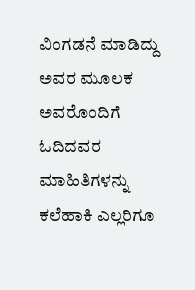ವಿಂಗಡನೆ ಮಾಡಿದ್ದು ಅವರ ಮೂಲಕ ಅವರೊಂದಿಗೆ ಓದಿದವರ ಮಾಹಿತಿಗಳನ್ನು ಕಲೆಹಾಕಿ ಎಲ್ಲರಿಗೂ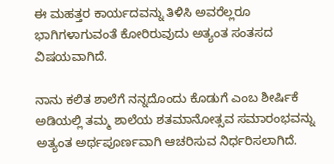ಈ ಮಹತ್ತರ ಕಾರ್ಯದವನ್ನು ತಿಳಿಸಿ ಅವರೆಲ್ಲರೂ ಭಾಗಿಗಳಾಗುವಂತೆ ಕೋರಿರುವುದು ಅತ್ಯಂತ ಸಂತಸದ ವಿಷಯವಾಗಿದೆ.

ನಾನು ಕಲಿತ ಶಾಲೆಗೆ ನನ್ನದೊಂದು ಕೊಡುಗೆ ಎಂಬ ಶೀರ್ಷಿಕೆ ಅಡಿಯಲ್ಲಿ ತಮ್ಮ ಶಾಲೆಯ ಶತಮಾನೋತ್ಸವ ಸಮಾರಂಭವನ್ನು ಅತ್ಯಂತ ಅರ್ಥಪೂರ್ಣವಾಗಿ ಆಚರಿಸುವ ನಿರ್ಧರಿಸಲಾಗಿದೆ.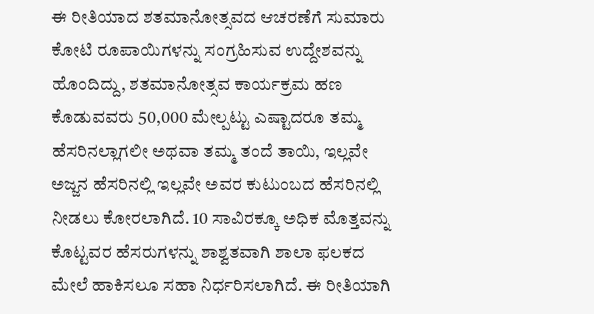ಈ ರೀತಿಯಾದ ಶತಮಾನೋತ್ಸವದ ಆಚರಣೆಗೆ ಸುಮಾರು ಕೋಟಿ ರೂಪಾಯಿಗಳನ್ನು ಸಂಗ್ರಹಿಸುವ ಉದ್ದೇಶವನ್ನು ಹೊಂದಿದ್ದು, ಶತಮಾನೋತ್ಸವ ಕಾರ್ಯಕ್ರಮ ಹಣ ಕೊಡುವವರು 50,000 ಮೇಲ್ಪಟ್ಟು ಎಷ್ಟಾದರೂ ತಮ್ಮ ಹೆಸರಿನಲ್ಲಾಗಲೀ ಅಥವಾ ತಮ್ಮ ತಂದೆ ತಾಯಿ, ಇಲ್ಲವೇ ಅಜ್ಜನ ಹೆಸರಿನಲ್ಲಿ ಇಲ್ಲವೇ ಅವರ ಕುಟುಂಬದ ಹೆಸರಿನಲ್ಲಿ ನೀಡಲು ಕೋರಲಾಗಿದೆ. 10 ಸಾವಿರಕ್ಕೂ ಅಧಿಕ ಮೊತ್ತವನ್ನು ಕೊಟ್ಟವರ ಹೆಸರುಗಳನ್ನು ಶಾಶ್ವತವಾಗಿ ಶಾಲಾ ಫಲಕದ ಮೇಲೆ ಹಾಕಿಸಲೂ ಸಹಾ ನಿರ್ಧರಿಸಲಾಗಿದೆ. ಈ ರೀತಿಯಾಗಿ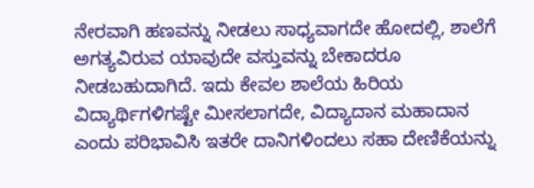ನೇರವಾಗಿ ಹಣವನ್ನು ನೀಡಲು ಸಾಧ್ಯವಾಗದೇ ಹೋದಲ್ಲಿ, ಶಾಲೆಗೆ ಅಗತ್ಯವಿರುವ ಯಾವುದೇ ವಸ್ತುವನ್ನು ಬೇಕಾದರೂ ನೀಡಬಹುದಾಗಿದೆ. ಇದು ಕೇವಲ ಶಾಲೆಯ ಹಿರಿಯ ವಿದ್ಯಾರ್ಥಿಗಳಿಗಷ್ಟೇ ಮೀಸಲಾಗದೇ, ವಿದ್ಯಾದಾನ ಮಹಾದಾನ ಎಂದು ಪರಿಭಾವಿಸಿ ಇತರೇ ದಾನಿಗಳಿಂದಲು ಸಹಾ ದೇಣಿಕೆಯನ್ನು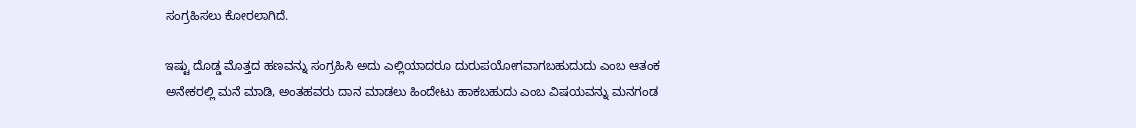ಸಂಗ್ರಹಿಸಲು ಕೋರಲಾಗಿದೆ.

ಇಷ್ಟು ದೊಡ್ಡ ಮೊತ್ತದ ಹಣವನ್ನು ಸಂಗ್ರಹಿಸಿ ಅದು ಎಲ್ಲಿಯಾದರೂ ದುರುಪಯೋಗವಾಗಬಹುದುದು ಎಂಬ ಆತಂಕ ಅನೇಕರಲ್ಲಿ ಮನೆ ಮಾಡಿ, ಅಂತಹವರು ದಾನ ಮಾಡಲು ಹಿಂದೇಟು ಹಾಕಬಹುದು ಎಂಬ ವಿಷಯವನ್ನು ಮನಗಂಡ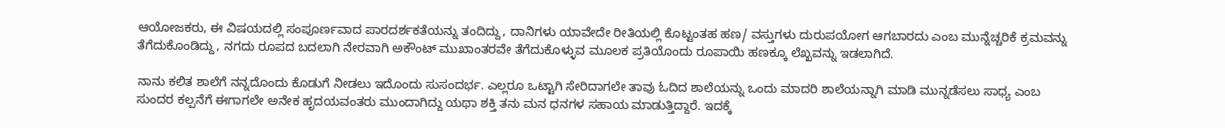ಆಯೋಜಕರು, ಈ ವಿಷಯದಲ್ಲಿ ಸಂಪೂರ್ಣವಾದ ಪಾರದರ್ಶಕತೆಯನ್ನು ತಂದಿದ್ದು, ದಾನಿಗಳು ಯಾವೇದೇ ರೀತಿಯಲ್ಲಿ ಕೊಟ್ಟಂತಹ ಹಣ/ ವಸ್ತುಗಳು ದುರುಪಯೋಗ ಆಗಬಾರದು ಎಂಬ ಮುನ್ನೆಚ್ಚರಿಕೆ ಕ್ರಮವನ್ನು ತೆಗೆದುಕೊಂಡಿದ್ದು, ನಗದು ರೂಪದ ಬದಲಾಗಿ ನೇರವಾಗಿ ಅಕೌಂಟ್ ಮುಖಾಂತರವೇ ತೆಗೆದುಕೊಳ್ಳುವ ಮೂಲಕ ಪ್ರತಿಯೊಂದು ರೂಪಾಯಿ ಹಣಕ್ಕೂ ಲೆಖ್ಖವನ್ನು ಇಡಲಾಗಿದೆ.

ನಾನು ಕಲಿತ ಶಾಲೆಗೆ ನನ್ನದೊಂದು ಕೊಡುಗೆ ನೀಡಲು ಇದೊಂದು ಸುಸಂದರ್ಭ. ಎಲ್ಲರೂ ಒಟ್ಟಾಗಿ ಸೇರಿದಾಗಲೇ ತಾವು ಓದಿದ ಶಾಲೆಯನ್ನು ಒಂದು ಮಾದರಿ ಶಾಲೆಯನ್ನಾಗಿ ಮಾಡಿ ಮುನ್ನಡೆಸಲು ಸಾಧ್ಯ ಎಂಬ ಸುಂದರ ಕಲ್ಪನೆಗೆ ಈಗಾಗಲೇ ಅನೇಕ ಹೃದಯವಂತರು ಮುಂದಾಗಿದ್ದು ಯಥಾ ಶಕ್ತಿ ತನು ಮನ ಧನಗಳ ಸಹಾಯ ಮಾಡುತ್ತಿದ್ದಾರೆ. ಇದಕ್ಕೆ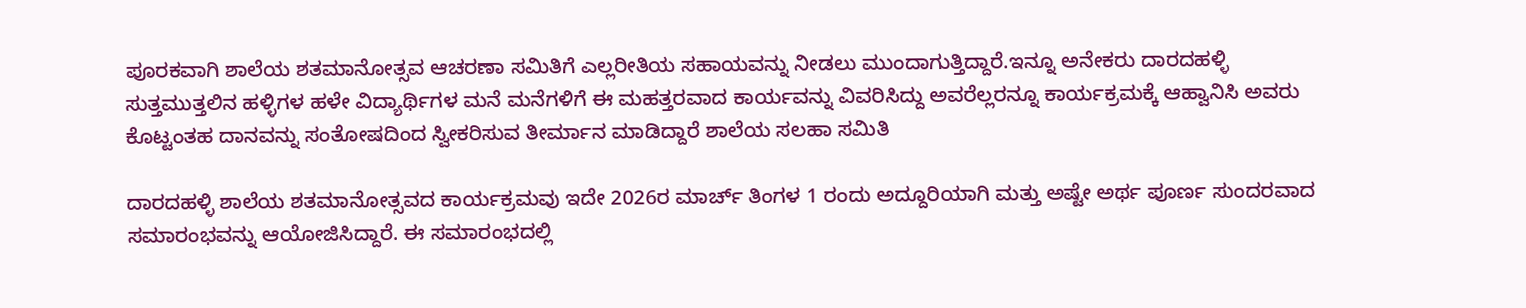ಪೂರಕವಾಗಿ ಶಾಲೆಯ ಶತಮಾನೋತ್ಸವ ಆಚರಣಾ ಸಮಿತಿಗೆ ಎಲ್ಲರೀತಿಯ ಸಹಾಯವನ್ನು ನೀಡಲು ಮುಂದಾಗುತ್ತಿದ್ದಾರೆ.ಇನ್ನೂ ಅನೇಕರು ದಾರದಹಳ್ಳಿ ಸುತ್ತಮುತ್ತಲಿನ ಹಳ್ಳಿಗಳ ಹಳೇ ವಿದ್ಯಾರ್ಥಿಗಳ ಮನೆ ಮನೆಗಳಿಗೆ ಈ ಮಹತ್ತರವಾದ ಕಾರ್ಯವನ್ನು ವಿವರಿಸಿದ್ದು ಅವರೆಲ್ಲರನ್ನೂ ಕಾರ್ಯಕ್ರಮಕ್ಕೆ ಆಹ್ವಾನಿಸಿ ಅವರು ಕೊಟ್ಟಂತಹ ದಾನವನ್ನು ಸಂತೋಷದಿಂದ ಸ್ವೀಕರಿಸುವ ತೀರ್ಮಾನ ಮಾಡಿದ್ದಾರೆ ಶಾಲೆಯ ಸಲಹಾ ಸಮಿತಿ

ದಾರದಹಳ್ಳಿ ಶಾಲೆಯ ಶತಮಾನೋತ್ಸವದ ಕಾರ್ಯಕ್ರಮವು ಇದೇ 2026ರ ಮಾರ್ಚ್ ತಿಂಗಳ 1 ರಂದು ಅದ್ದೂರಿಯಾಗಿ ಮತ್ತು ಅಷ್ಟೇ ಅರ್ಥ ಪೂರ್ಣ ಸುಂದರವಾದ ಸಮಾರಂಭವನ್ನು ಆಯೋಜಿಸಿದ್ದಾರೆ. ಈ ಸಮಾರಂಭದಲ್ಲಿ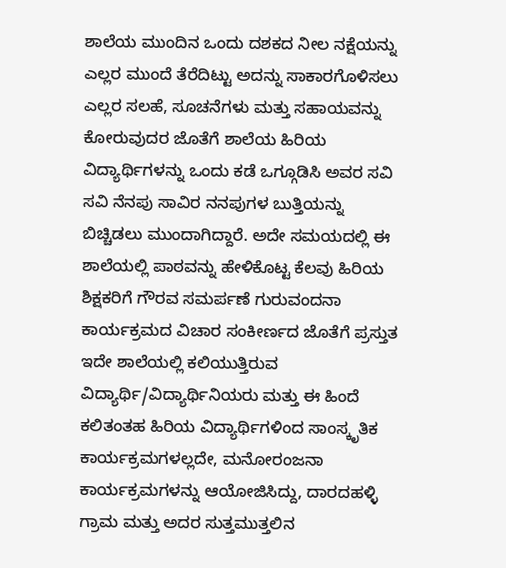ಶಾಲೆಯ ಮುಂದಿನ ಒಂದು ದಶಕದ ನೀಲ ನಕ್ಷೆಯನ್ನು ಎಲ್ಲರ ಮುಂದೆ ತೆರೆದಿಟ್ಟು ಅದನ್ನು ಸಾಕಾರಗೊಳಿಸಲು ಎಲ್ಲರ ಸಲಹೆ, ಸೂಚನೆಗಳು ಮತ್ತು ಸಹಾಯವನ್ನು ಕೋರುವುದರ ಜೊತೆಗೆ ಶಾಲೆಯ ಹಿರಿಯ ವಿದ್ಯಾರ್ಥಿಗಳನ್ನು ಒಂದು ಕಡೆ ಒಗ್ಗೂಡಿಸಿ ಅವರ ಸವಿ ಸವಿ ನೆನಪು ಸಾವಿರ ನನಪುಗಳ ಬುತ್ತಿಯನ್ನು ಬಿಚ್ಚಿಡಲು ಮುಂದಾಗಿದ್ದಾರೆ. ಅದೇ ಸಮಯದಲ್ಲಿ ಈ ಶಾಲೆಯಲ್ಲಿ ಪಾಠವನ್ನು ಹೇಳಿಕೊಟ್ಟ ಕೆಲವು ಹಿರಿಯ ಶಿಕ್ಷಕರಿಗೆ ಗೌರವ ಸಮರ್ಪಣೆ ಗುರುವಂದನಾ ಕಾರ್ಯಕ್ರಮದ ವಿಚಾರ ಸಂಕೀರ್ಣದ ಜೊತೆಗೆ ಪ್ರಸ್ತುತ ಇದೇ ಶಾಲೆಯಲ್ಲಿ ಕಲಿಯುತ್ತಿರುವ ವಿದ್ಯಾರ್ಥಿ/ವಿದ್ಯಾರ್ಥಿನಿಯರು ಮತ್ತು ಈ ಹಿಂದೆ ಕಲಿತಂತಹ ಹಿರಿಯ ವಿದ್ಯಾರ್ಥಿಗಳಿಂದ ಸಾಂಸ್ಕೃತಿಕ ಕಾರ್ಯಕ್ರಮಗಳಲ್ಲದೇ, ಮನೋರಂಜನಾ ಕಾರ್ಯಕ್ರಮಗಳನ್ನು ಆಯೋಜಿಸಿದ್ದು, ದಾರದಹಳ್ಳಿ ಗ್ರಾಮ ಮತ್ತು ಅದರ ಸುತ್ತಮುತ್ತಲಿನ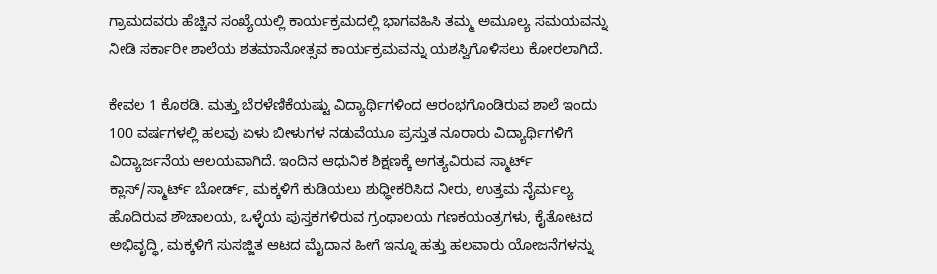ಗ್ರಾಮದವರು ಹೆಚ್ಚಿನ ಸಂಖ್ಯೆಯಲ್ಲಿ ಕಾರ್ಯಕ್ರಮದಲ್ಲಿ ಭಾಗವಹಿಸಿ ತಮ್ಮ ಅಮೂಲ್ಯ ಸಮಯವನ್ನು ನೀಡಿ ಸರ್ಕಾರೀ ಶಾಲೆಯ ಶತಮಾನೋತ್ಸವ ಕಾರ್ಯಕ್ರಮವನ್ನು ಯಶಸ್ವಿಗೊಳಿಸಲು ಕೋರಲಾಗಿದೆ.

ಕೇವಲ 1 ಕೊಠಡಿ. ಮತ್ತು ಬೆರಳೆಣಿಕೆಯಷ್ಟು ವಿದ್ಯಾರ್ಥಿಗಳಿಂದ ಆರಂಭಗೊಂಡಿರುವ ಶಾಲೆ ಇಂದು 100 ವರ್ಷಗಳಲ್ಲಿ ಹಲವು ಏಳು ಬೀಳುಗಳ ನಡುವೆಯೂ ಪ್ರಸ್ತುತ ನೂರಾರು ವಿದ್ಯಾರ್ಥಿಗಳಿಗೆ ವಿದ್ಯಾರ್ಜನೆಯ ಆಲಯವಾಗಿದೆ. ಇಂದಿನ ಆಧುನಿಕ ಶಿಕ್ಷಣಕ್ಕೆ ಅಗತ್ಯವಿರುವ ಸ್ಮಾರ್ಟ್ ಕ್ಲಾಸ್/ಸ್ಮಾರ್ಟ್ ಬೋರ್ಡ್, ಮಕ್ಕಳಿಗೆ ಕುಡಿಯಲು ಶುಧ್ಧೀಕರಿಸಿದ ನೀರು, ಉತ್ತಮ ನೈರ್ಮಲ್ಯ ಹೊದಿರುವ ಶೌಚಾಲಯ, ಒಳ್ಳೆಯ ಪುಸ್ತಕಗಳಿರುವ ಗ್ರಂಥಾಲಯ ಗಣಕಯಂತ್ರಗಳು, ಕೈತೋಟದ ಅಭಿವೃದ್ಧಿ, ಮಕ್ಕಳಿಗೆ ಸುಸಜ್ಜಿತ ಆಟದ ಮೈದಾನ ಹೀಗೆ ಇನ್ನೂ ಹತ್ತು ಹಲವಾರು ಯೋಜನೆಗಳನ್ನು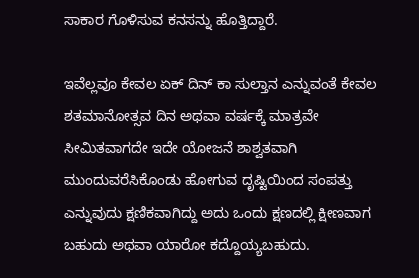ಸಾಕಾರ ಗೊಳಿಸುವ ಕನಸನ್ನು ಹೊತ್ತಿದ್ದಾರೆ.

ಇವೆಲ್ಲವೂ ಕೇವಲ ಏಕ್ ದಿನ್ ಕಾ ಸುಲ್ತಾನ ಎನ್ನುವಂತೆ ಕೇವಲ ಶತಮಾನೋತ್ಸವ ದಿನ ಅಥವಾ ವರ್ಷಕ್ಕೆ ಮಾತ್ರವೇ ಸೀಮಿತವಾಗದೇ ಇದೇ ಯೋಜನೆ ಶಾಶ್ವತವಾಗಿ ಮುಂದುವರೆಸಿಕೊಂಡು ಹೋಗುವ ದೃಷ್ಟಿಯಿಂದ ಸಂಪತ್ತು ಎನ್ನುವುದು ಕ್ಷಣಿಕವಾಗಿದ್ದು ಅದು ಒಂದು ಕ್ಷಣದಲ್ಲಿ ಕ್ಷೀಣವಾಗ ಬಹುದು ಅಥವಾ ಯಾರೋ ಕದ್ದೊಯ್ಯಬಹುದು.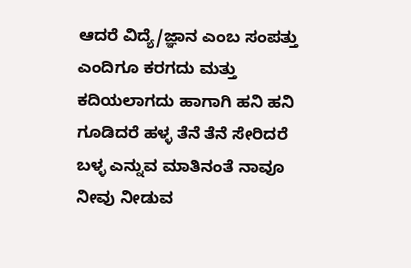ಆದರೆ ವಿದ್ಯೆ/ಜ್ಞಾನ ಎಂಬ ಸಂಪತ್ತು ಎಂದಿಗೂ ಕರಗದು ಮತ್ತು ಕದಿಯಲಾಗದು ಹಾಗಾಗಿ ಹನಿ ಹನಿ ಗೂಡಿದರೆ ಹಳ್ಳ ತೆನೆ ತೆನೆ ಸೇರಿದರೆ ಬಳ್ಳ ಎನ್ನುವ ಮಾತಿನಂತೆ ನಾವೂ ನೀವು ನೀಡುವ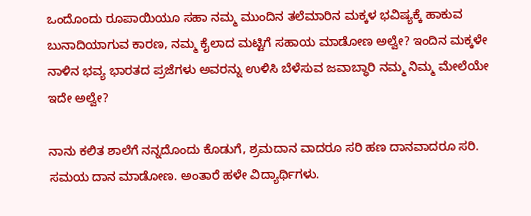ಒಂದೊಂದು ರೂಪಾಯಿಯೂ ಸಹಾ ನಮ್ಮ ಮುಂದಿನ ತಲೆಮಾರಿನ ಮಕ್ಕಳ ಭವಿಷ್ಯಕ್ಕೆ ಹಾಕುವ ಬುನಾದಿಯಾಗುವ ಕಾರಣ, ನಮ್ಮ ಕೈಲಾದ ಮಟ್ಟಿಗೆ ಸಹಾಯ ಮಾಡೋಣ ಅಲ್ವೇ? ಇಂದಿನ ಮಕ್ಕಳೇ ನಾಳಿನ ಭವ್ಯ ಭಾರತದ ಪ್ರಜೆಗಳು ಅವರನ್ನು ಉಳಿಸಿ ಬೆಳೆಸುವ ಜವಾಬ್ಧಾರಿ ನಮ್ಮ ನಿಮ್ಮ ಮೇಲೆಯೇ ಇದೇ ಅಲ್ವೇ?

ನಾನು ಕಲಿತ ಶಾಲೆಗೆ ನನ್ನದೊಂದು ಕೊಡುಗೆ, ಶ್ರಮದಾನ ವಾದರೂ ಸರಿ ಹಣ ದಾನವಾದರೂ ಸರಿ. ಸಮಯ ದಾನ ಮಾಡೋಣ. ಅಂತಾರೆ ಹಳೇ ವಿದ್ಯಾರ್ಥಿಗಳು.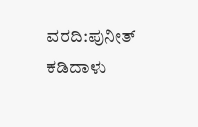ವರದಿ:ಪುನೀತ್ ಕಡಿದಾಳು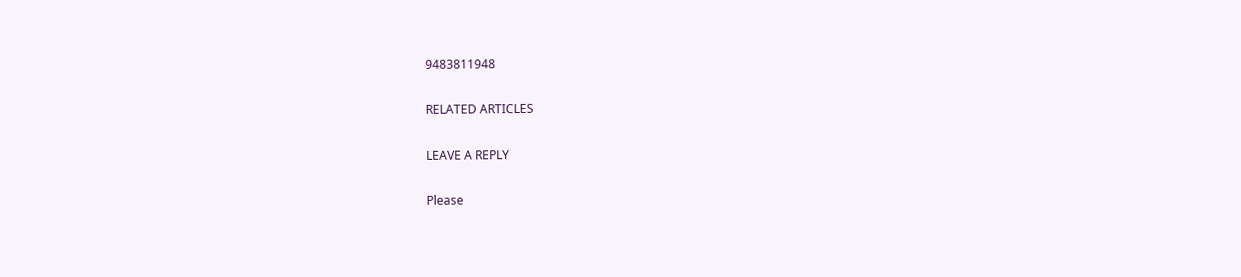9483811948

RELATED ARTICLES

LEAVE A REPLY

Please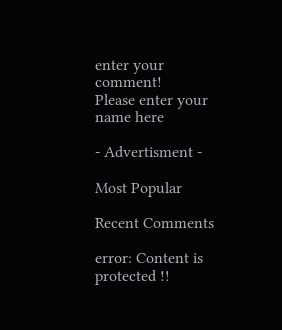enter your comment!
Please enter your name here

- Advertisment -

Most Popular

Recent Comments

error: Content is protected !!